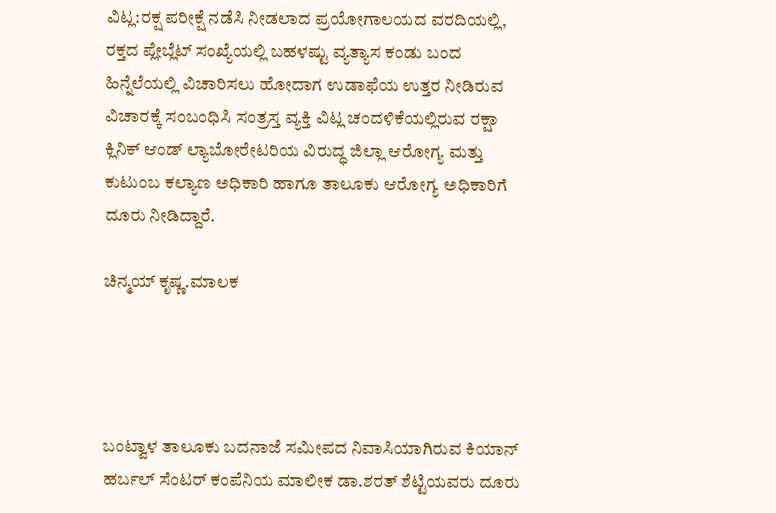ವಿಟ್ಲ:ರಕ್ಷ ಪರೀಕ್ಷೆ ನಡೆಸಿ ನೀಡಲಾದ ಪ್ರಯೋಗಾಲಯದ ವರದಿಯಲ್ಲಿ, ರಕ್ತದ ಪ್ಲೇಬ್ಲೆಟ್ ಸಂಖ್ಯೆಯಲ್ಲಿ ಬಹಳಷ್ಟು ವ್ಯತ್ಯಾಸ ಕಂಡು ಬಂದ ಹಿನ್ನೆಲೆಯಲ್ಲಿ ವಿಚಾರಿಸಲು ಹೋದಾಗ ಉಡಾಫೆಯ ಉತ್ತರ ನೀಡಿರುವ ವಿಚಾರಕ್ಕೆ ಸಂಬಂಧಿಸಿ ಸಂತ್ರಸ್ತ ವ್ಯಕ್ತಿ ವಿಟ್ಲ ಚಂದಳಿಕೆಯಲ್ಲಿರುವ ರಕ್ಷಾ ಕ್ಲಿನಿಕ್ ಆಂಡ್ ಲ್ಯಾಬೋರೇಟರಿಯ ವಿರುದ್ಧ ಜಿಲ್ಲಾ ಆರೋಗ್ಯ ಮತ್ತು ಕುಟುಂಬ ಕಲ್ಯಾಣ ಅಧಿಕಾರಿ ಹಾಗೂ ತಾಲೂಕು ಆರೋಗ್ಯ ಅಧಿಕಾರಿಗೆ ದೂರು ನೀಡಿದ್ದಾರೆ.

ಚಿನ್ಮಯ್ ಕೃಷ್ಣ.ಮಾಲಕ




ಬಂಟ್ವಾಳ ತಾಲೂಕು ಬದನಾಜೆ ಸಮೀಪದ ನಿವಾಸಿಯಾಗಿರುವ ಕಿಯಾನ್ ಹರ್ಬಲ್ ಸೆಂಟರ್ ಕಂಪೆನಿಯ ಮಾಲೀಕ ಡಾ.ಶರತ್ ಶೆಟ್ಟಿಯವರು ದೂರು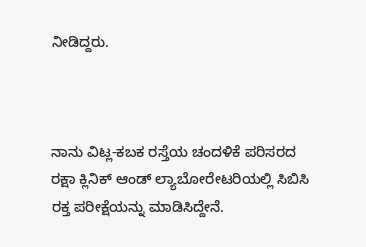ನೀಡಿದ್ದರು.



ನಾನು ವಿಟ್ಲ-ಕಬಕ ರಸ್ತೆಯ ಚಂದಳಿಕೆ ಪರಿಸರದ ರಕ್ಷಾ ಕ್ಲಿನಿಕ್ ಆಂಡ್ ಲ್ಯಾಬೋರೇಟರಿಯಲ್ಲಿ ಸಿಬಿಸಿ ರಕ್ತ ಪರೀಕ್ಷೆಯನ್ನು ಮಾಡಿಸಿದ್ದೇನೆ.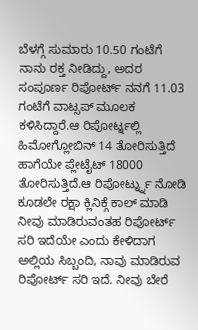ಬೆಳಗ್ಗೆ ಸುಮಾರು 10.50 ಗಂಟೆಗೆ ನಾನು ರಕ್ತ ನೀಡಿದ್ದು, ಅದರ ಸಂಪೂರ್ಣ ರಿಪೋರ್ಟ್ ನನಗೆ 11.03 ಗಂಟೆಗೆ ವಾಟ್ಸಪ್ ಮೂಲಕ ಕಳಿಸಿದ್ದಾರೆ.ಆ ರಿಪೋರ್ಟ್ನಲ್ಲಿ ಹಿಮೋಗ್ಲೋಬಿನ್ 14 ತೋರಿಸುತ್ತಿದೆ ಹಾಗೆಯೇ ಪ್ಲೇಟೈಟ್ 18000 ತೋರಿಸುತ್ತಿದೆ.ಆ ರಿಪೋರ್ಟ್ನ್ನು ನೋಡಿ ಕೂಡಲೇ ರಕ್ಷಾ ಕ್ಲಿನಿಕ್ಗೆ ಕಾಲ್ ಮಾಡಿ ನೀವು ಮಾಡಿರುವಂತಹ ರಿಪೋರ್ಟ್ ಸರಿ ಇದೆಯೇ ಎಂದು ಕೇಳಿದಾಗ ಅಲ್ಲಿಯ ಸಿಬ್ಬಂದಿ, ನಾವು ಮಾಡಿರುವ ರಿಪೋರ್ಟ್ ಸರಿ ಇದೆ. ನೀವು ಬೇರೆ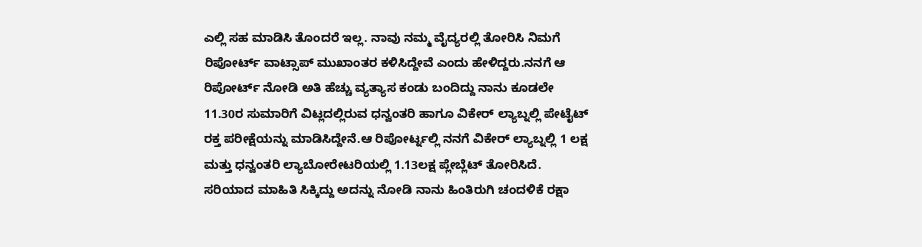ಎಲ್ಲಿ ಸಹ ಮಾಡಿಸಿ ತೊಂದರೆ ಇಲ್ಲ. ನಾವು ನಮ್ಮ ವೈದ್ಯರಲ್ಲಿ ತೋರಿಸಿ ನಿಮಗೆ ರಿಪೋರ್ಟ್ ವಾಟ್ಸಾಪ್ ಮುಖಾಂತರ ಕಳಿಸಿದ್ದೇವೆ ಎಂದು ಹೇಳಿದ್ದರು.ನನಗೆ ಆ ರಿಪೋರ್ಟ್ ನೋಡಿ ಅತಿ ಹೆಚ್ಚು ವ್ಯತ್ಯಾಸ ಕಂಡು ಬಂದಿದ್ದು ನಾನು ಕೂಡಲೇ 11.30ರ ಸುಮಾರಿಗೆ ವಿಟ್ಲದಲ್ಲಿರುವ ಧನ್ವಂತರಿ ಹಾಗೂ ವಿಕೇರ್ ಲ್ಯಾಬ್ನಲ್ಲಿ ಪೇಟೈಟ್ ರಕ್ತ ಪರೀಕ್ಷೆಯನ್ನು ಮಾಡಿಸಿದ್ದೇನೆ.ಆ ರಿಪೋರ್ಟ್ನಲ್ಲಿ ನನಗೆ ವಿಕೇರ್ ಲ್ಯಾಬ್ನಲ್ಲಿ 1 ಲಕ್ಷ ಮತ್ತು ಧನ್ವಂತರಿ ಲ್ಯಾಬೋರೇಟರಿಯಲ್ಲಿ 1.13ಲಕ್ಷ ಪ್ಲೇಬ್ಲೆಟ್ ತೋರಿಸಿದೆ. ಸರಿಯಾದ ಮಾಹಿತಿ ಸಿಕ್ಕಿದ್ದು ಅದನ್ನು ನೋಡಿ ನಾನು ಹಿಂತಿರುಗಿ ಚಂದಳಿಕೆ ರಕ್ಷಾ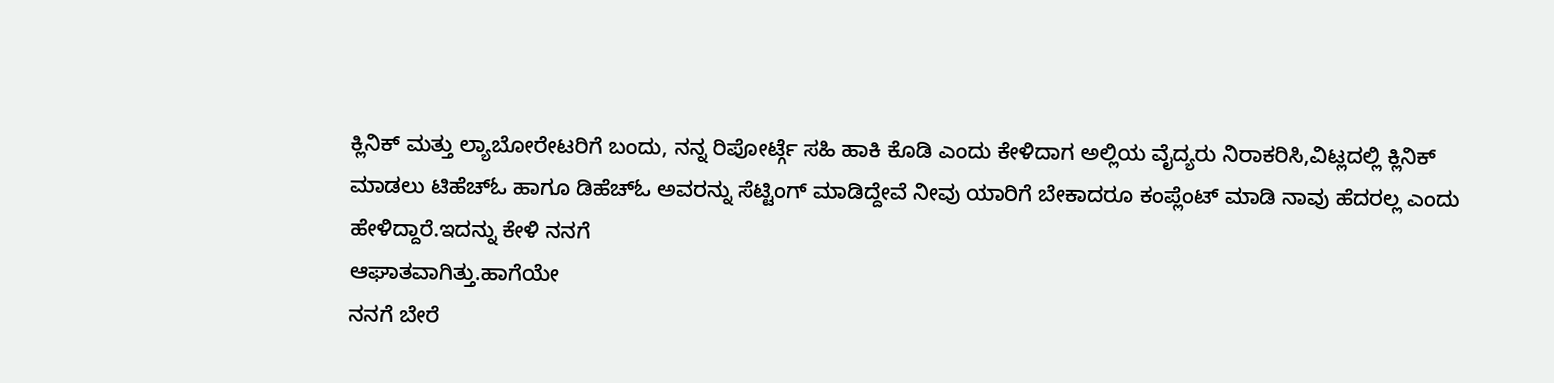ಕ್ಲಿನಿಕ್ ಮತ್ತು ಲ್ಯಾಬೋರೇಟರಿಗೆ ಬಂದು, ನನ್ನ ರಿಪೋರ್ಟ್ಗೆ ಸಹಿ ಹಾಕಿ ಕೊಡಿ ಎಂದು ಕೇಳಿದಾಗ ಅಲ್ಲಿಯ ವೈದ್ಯರು ನಿರಾಕರಿಸಿ,ವಿಟ್ಲದಲ್ಲಿ ಕ್ಲಿನಿಕ್ ಮಾಡಲು ಟಿಹೆಚ್ಓ ಹಾಗೂ ಡಿಹೆಚ್ಓ ಅವರನ್ನು ಸೆಟ್ಟಿಂಗ್ ಮಾಡಿದ್ದೇವೆ ನೀವು ಯಾರಿಗೆ ಬೇಕಾದರೂ ಕಂಪ್ಲೆಂಟ್ ಮಾಡಿ ನಾವು ಹೆದರಲ್ಲ ಎಂದು
ಹೇಳಿದ್ದಾರೆ.ಇದನ್ನು ಕೇಳಿ ನನಗೆ
ಆಘಾತವಾಗಿತ್ತು.ಹಾಗೆಯೇ
ನನಗೆ ಬೇರೆ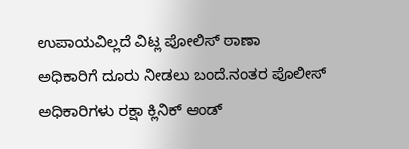ಉಪಾಯವಿಲ್ಲದೆ ವಿಟ್ಲ ಪೋಲಿಸ್ ಠಾಣಾ
ಅಧಿಕಾರಿಗೆ ದೂರು ನೀಡಲು ಬಂದೆ.ನಂತರ ಪೊಲೀಸ್
ಅಧಿಕಾರಿಗಳು ರಕ್ಷಾ ಕ್ಲಿನಿಕ್ ಆಂಡ್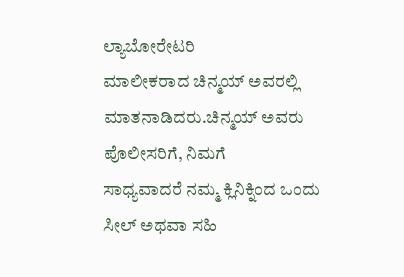ಲ್ಯಾಬೋರೇಟರಿ
ಮಾಲೀಕರಾದ ಚಿನ್ಮಯ್ ಅವರಲ್ಲಿ ಮಾತನಾಡಿದರು.ಚಿನ್ಮಯ್ ಅವರು ಪೊಲೀಸರಿಗೆ, ನಿಮಗೆ
ಸಾಧ್ಯವಾದರೆ ನಮ್ಮ ಕ್ಲಿನಿಕ್ನಿಂದ ಒಂದು ಸೀಲ್ ಅಥವಾ ಸಹಿ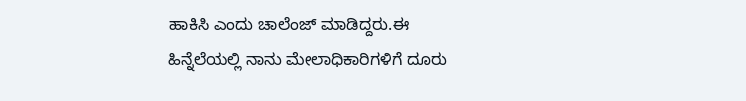ಹಾಕಿಸಿ ಎಂದು ಚಾಲೆಂಜ್ ಮಾಡಿದ್ದರು.ಈ
ಹಿನ್ನೆಲೆಯಲ್ಲಿ ನಾನು ಮೇಲಾಧಿಕಾರಿಗಳಿಗೆ ದೂರು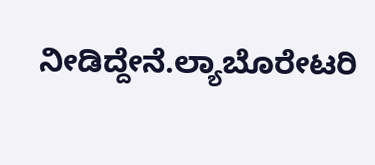ನೀಡಿದ್ದೇನೆ.ಲ್ಯಾಬೊರೇಟರಿ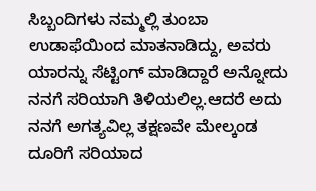ಸಿಬ್ಬಂದಿಗಳು ನಮ್ಮಲ್ಲಿ ತುಂಬಾ ಉಡಾಫೆಯಿಂದ ಮಾತನಾಡಿದ್ದು, ಅವರು ಯಾರನ್ನು ಸೆಟ್ಟಿಂಗ್ ಮಾಡಿದ್ದಾರೆ ಅನ್ನೋದು ನನಗೆ ಸರಿಯಾಗಿ ತಿಳಿಯಲಿಲ್ಲ.ಆದರೆ ಅದು ನನಗೆ ಅಗತ್ಯವಿಲ್ಲ ತಕ್ಷಣವೇ ಮೇಲ್ಕಂಡ ದೂರಿಗೆ ಸರಿಯಾದ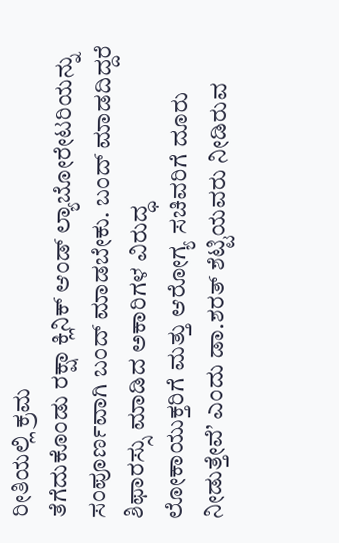ರೀತಿಯಲ್ಲಿ ಕ್ರಮ
ತೆಗೆದುಕೊಂಡು ರಕ್ಷಾ ಕ್ಲಿನಿಕ್ ಆಂಡ್ ಲ್ಯಾಬೋರೇಟರಿಯನ್ನು
ಸಂಪೂರ್ಣವಾಗಿ ಬಂದ್ ಮಾಡಬೇಕು. ಬಂದ್ ಮಾಡದಿದ್ದರೆ ಶಿಫಾರಸ್ಸು ಮಾಡಿದ ಅಕಾರಿಗಳ ವಿರುದ್ಧ
ಲೋಕಾಯುಕ್ತರಿಗೆ ಮತ್ತು ಆರೋಗ್ಯ ಸಚಿವರಿಗೆ ದೂರು
ನೀಡುತ್ತೇವೆ’ ಎಂದು ಡಾ.ಶರತ್ ಶೆಟ್ಟಿಯವರು ನೀಡಿರುವ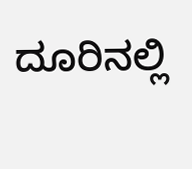ದೂರಿನಲ್ಲಿ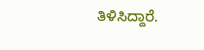ತಿಳಿಸಿದ್ದಾರೆ.